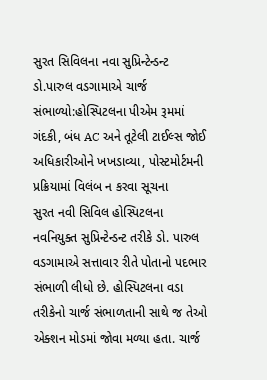સુરત સિવિલના નવા સુપ્રિન્ટેન્ડન્ટ ડો.પારુલ વડગામાએ ચાર્જ સંભાળ્યો:હોસ્પિટલના પીએમ રૂમમાં ગંદકી, બંધ AC અને તૂટેલી ટાઈલ્સ જોઈ અધિકારીઓને ખખડાવ્યા, પોસ્ટમોર્ટમની પ્રક્રિયામાં વિલંબ ન કરવા સૂચના
સુરત નવી સિવિલ હોસ્પિટલના નવનિયુક્ત સુપ્રિન્ટેન્ડન્ટ તરીકે ડો. પારુલ વડગામાએ સત્તાવાર રીતે પોતાનો પદભાર સંભાળી લીધો છે. હોસ્પિટલના વડા તરીકેનો ચાર્જ સંભાળતાની સાથે જ તેઓ એક્શન મોડમાં જોવા મળ્યા હતા. ચાર્જ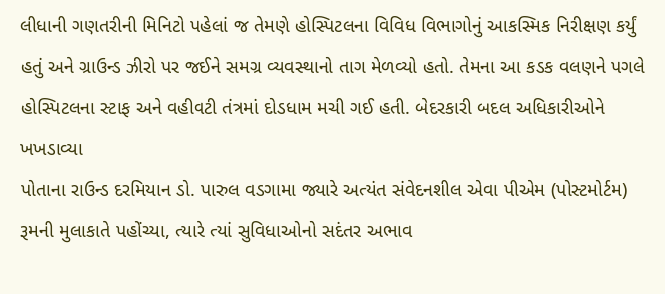લીધાની ગણતરીની મિનિટો પહેલાં જ તેમણે હોસ્પિટલના વિવિધ વિભાગોનું આકસ્મિક નિરીક્ષણ કર્યું હતું અને ગ્રાઉન્ડ ઝીરો પર જઈને સમગ્ર વ્યવસ્થાનો તાગ મેળવ્યો હતો. તેમના આ કડક વલણને પગલે હોસ્પિટલના સ્ટાફ અને વહીવટી તંત્રમાં દોડધામ મચી ગઈ હતી. બેદરકારી બદલ અધિકારીઓને ખખડાવ્યા
પોતાના રાઉન્ડ દરમિયાન ડો. પારુલ વડગામા જ્યારે અત્યંત સંવેદનશીલ એવા પીએમ (પોસ્ટમોર્ટમ) રૂમની મુલાકાતે પહોંચ્યા, ત્યારે ત્યાં સુવિધાઓનો સદંતર અભાવ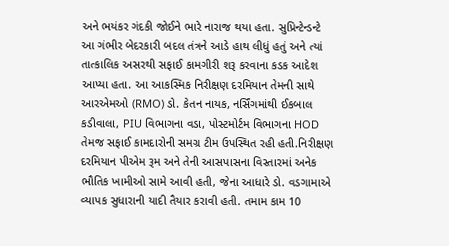અને ભયંકર ગંદકી જોઈને ભારે નારાજ થયા હતા. સુપ્રિન્ટેન્ડન્ટે આ ગંભીર બેદરકારી બદલ તંત્રને આડે હાથ લીધું હતું અને ત્યાં તાત્કાલિક અસરથી સફાઈ કામગીરી શરૂ કરવાના કડક આદેશ આપ્યા હતા. આ આકસ્મિક નિરીક્ષણ દરમિયાન તેમની સાથે આરએમઓ (RMO) ડો. કેતન નાયક, નર્સિંગમાંથી ઈકબાલ કડીવાલા, PIU વિભાગના વડા, પોસ્ટમોર્ટમ વિભાગના HOD તેમજ સફાઈ કામદારોની સમગ્ર ટીમ ઉપસ્થિત રહી હતી.નિરીક્ષણ દરમિયાન પીએમ રૂમ અને તેની આસપાસના વિસ્તારમાં અનેક ભૌતિક ખામીઓ સામે આવી હતી, જેના આધારે ડો. વડગામાએ વ્યાપક સુધારાની યાદી તૈયાર કરાવી હતી. તમામ કામ 10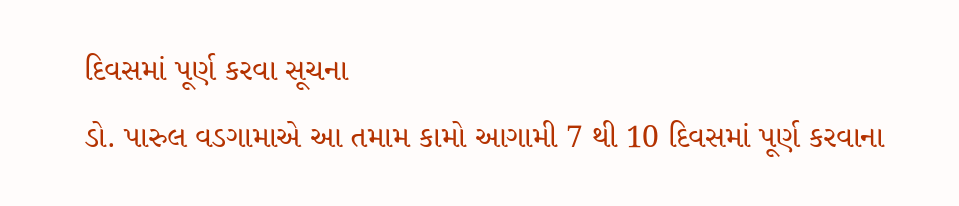દિવસમાં પૂર્ણ કરવા સૂચના
ડો. પારુલ વડગામાએ આ તમામ કામો આગામી 7 થી 10 દિવસમાં પૂર્ણ કરવાના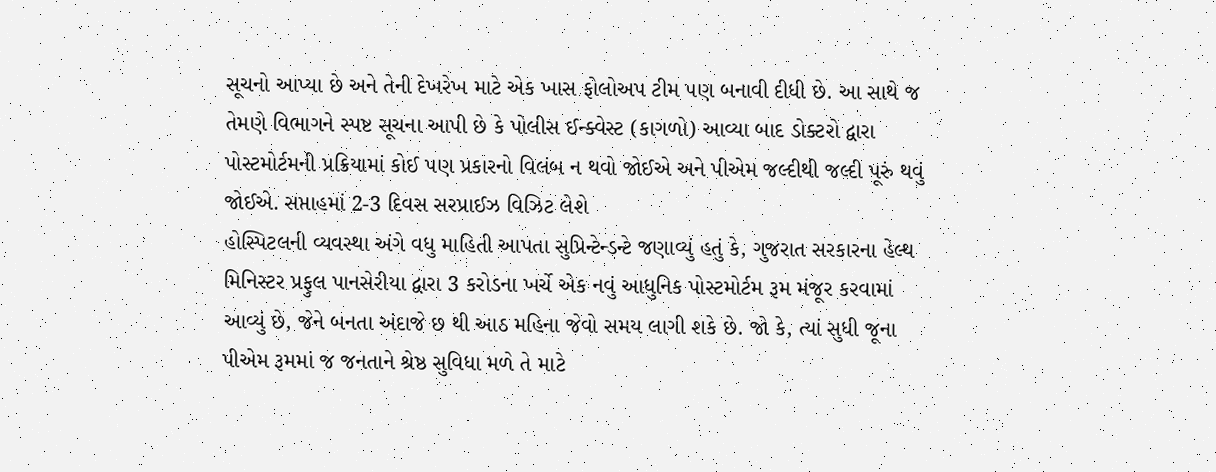સૂચનો આપ્યા છે અને તેની દેખરેખ માટે એક ખાસ ફોલોઅપ ટીમ પણ બનાવી દીધી છે. આ સાથે જ તેમણે વિભાગને સ્પષ્ટ સૂચના આપી છે કે પોલીસ ઈન્ક્વેસ્ટ (કાગળો) આવ્યા બાદ ડોક્ટરો દ્વારા પોસ્ટમોર્ટમની પ્રક્રિયામાં કોઈ પણ પ્રકારનો વિલંબ ન થવો જોઈએ અને પીએમ જલ્દીથી જલ્દી પૂરું થવું જોઈએ. સપ્તાહમાં 2-3 દિવસ સરપ્રાઈઝ વિઝિટ લેશે
હોસ્પિટલની વ્યવસ્થા અંગે વધુ માહિતી આપતા સુપ્રિન્ટેન્ડન્ટે જણાવ્યું હતું કે, ગુજરાત સરકારના હેલ્થ મિનિસ્ટર પ્રફુલ પાનસેરીયા દ્વારા 3 કરોડના ખર્ચે એક નવું આધુનિક પોસ્ટમોર્ટમ રૂમ મંજૂર કરવામાં આવ્યું છે, જેને બનતા અંદાજે છ થી આઠ મહિના જેવો સમય લાગી શકે છે. જો કે, ત્યાં સુધી જૂના પીએમ રૂમમાં જ જનતાને શ્રેષ્ઠ સુવિધા મળે તે માટે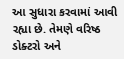આ સુધારા કરવામાં આવી રહ્યા છે. તેમણે વરિષ્ઠ ડોક્ટરો અને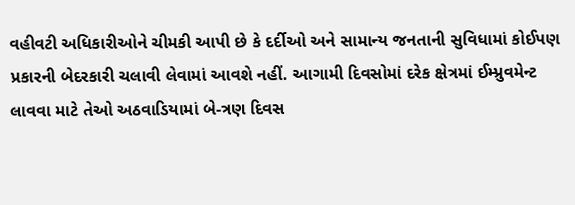વહીવટી અધિકારીઓને ચીમકી આપી છે કે દર્દીઓ અને સામાન્ય જનતાની સુવિધામાં કોઈપણ પ્રકારની બેદરકારી ચલાવી લેવામાં આવશે નહીં. આગામી દિવસોમાં દરેક ક્ષેત્રમાં ઈમ્પ્રુવમેન્ટ લાવવા માટે તેઓ અઠવાડિયામાં બે-ત્રણ દિવસ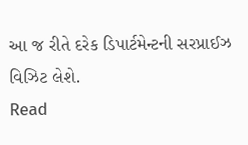આ જ રીતે દરેક ડિપાર્ટમેન્ટની સરપ્રાઈઝ વિઝિટ લેશે.
Read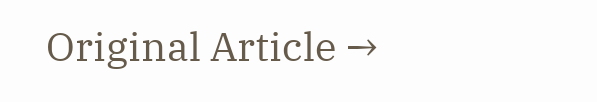Original Article →